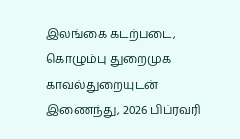இலங்கை கடற்படை, கொழும்பு துறைமுக காவல்துறையுடன் இணைந்து, 2026 பிப்ரவரி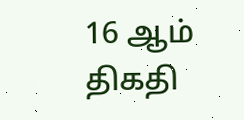16 ஆம் திகதி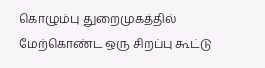கொழும்பு துறைமுகத்தில் மேற்கொண்ட ஒரு சிறப்பு கூட்டு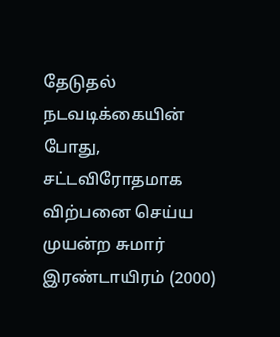தேடுதல் நடவடிக்கையின் போது, சட்டவிரோதமாக விற்பனை செய்ய முயன்ற சுமார் இரண்டாயிரம் (2000)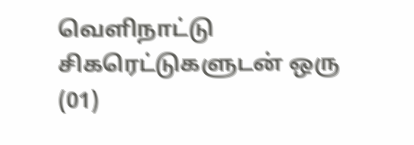வெளிநாட்டு சிகரெட்டுகளுடன் ஒரு (01)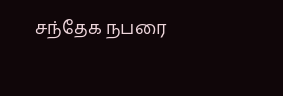சந்தேக நபரை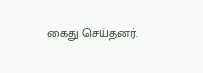கைது செய்தனர்.